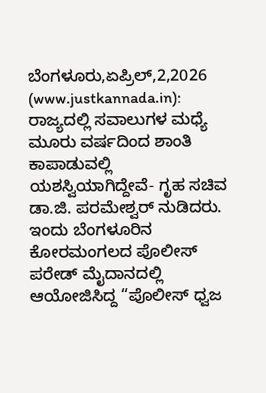ಬೆಂಗಳೂರು,ಏಪ್ರಿಲ್,2,2026 (www.justkannada.in): ರಾಜ್ಯದಲ್ಲಿ ಸವಾಲುಗಳ ಮಧ್ಯೆ ಮೂರು ವರ್ಷದಿಂದ ಶಾಂತಿ ಕಾಪಾಡುವಲ್ಲಿ ಯಶಸ್ವಿಯಾಗಿದ್ದೇವೆ- ಗೃಹ ಸಚಿವ ಡಾ.ಜಿ. ಪರಮೇಶ್ವರ್ ನುಡಿದರು.
ಇಂದು ಬೆಂಗಳೂರಿನ ಕೋರಮಂಗಲದ ಪೊಲೀಸ್ ಪರೇಡ್ ಮೈದಾನದಲ್ಲಿ ಆಯೋಜಿಸಿದ್ದ “ಪೊಲೀಸ್ ಧ್ವಜ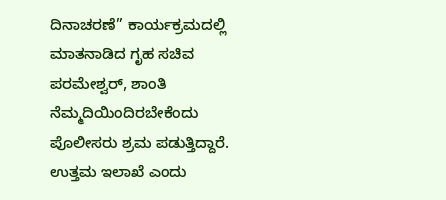ದಿನಾಚರಣೆ” ಕಾರ್ಯಕ್ರಮದಲ್ಲಿ ಮಾತನಾಡಿದ ಗೃಹ ಸಚಿವ ಪರಮೇಶ್ವರ್, ಶಾಂತಿ ನೆಮ್ಮದಿಯಿಂದಿರಬೇಕೆಂದು ಪೊಲೀಸರು ಶ್ರಮ ಪಡುತ್ತಿದ್ದಾರೆ. ಉತ್ತಮ ಇಲಾಖೆ ಎಂದು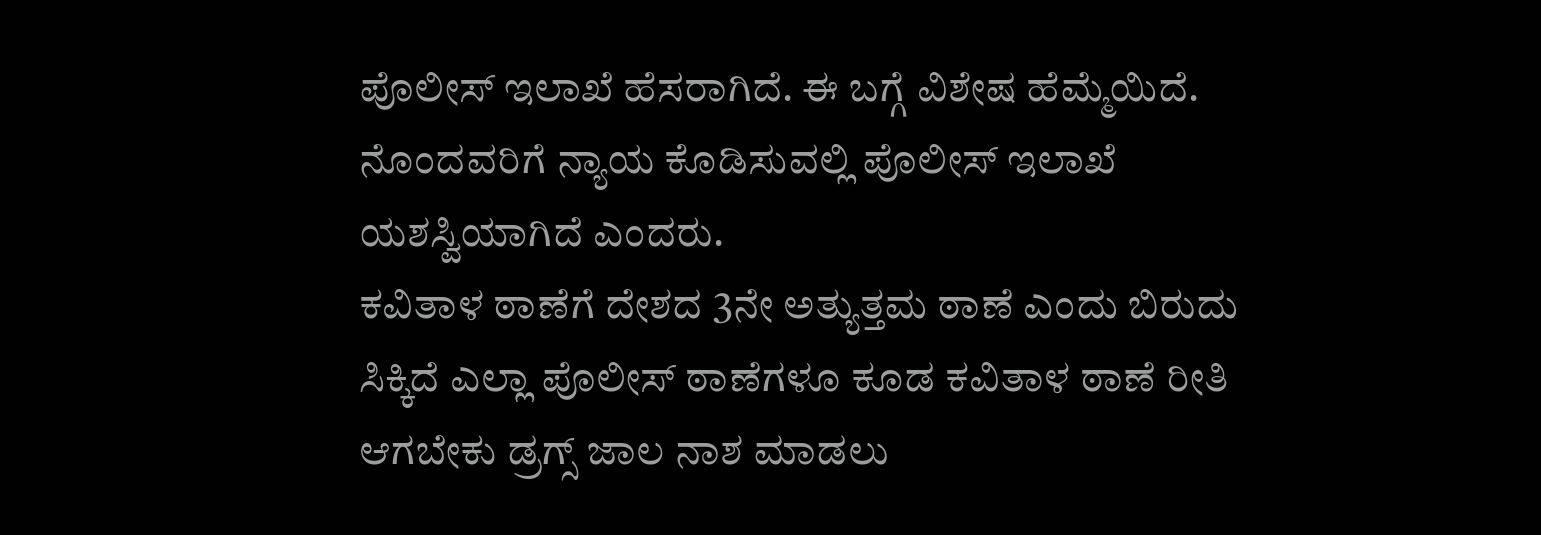ಪೊಲೀಸ್ ಇಲಾಖೆ ಹೆಸರಾಗಿದೆ. ಈ ಬಗ್ಗೆ ವಿಶೇಷ ಹೆಮ್ಮೆಯಿದೆ. ನೊಂದವರಿಗೆ ನ್ಯಾಯ ಕೊಡಿಸುವಲ್ಲಿ ಪೊಲೀಸ್ ಇಲಾಖೆ ಯಶಸ್ವಿಯಾಗಿದೆ ಎಂದರು.
ಕವಿತಾಳ ಠಾಣೆಗೆ ದೇಶದ 3ನೇ ಅತ್ಯುತ್ತಮ ಠಾಣೆ ಎಂದು ಬಿರುದು ಸಿಕ್ಕಿದೆ ಎಲ್ಲಾ ಪೊಲೀಸ್ ಠಾಣೆಗಳೂ ಕೂಡ ಕವಿತಾಳ ಠಾಣೆ ರೀತಿ ಆಗಬೇಕು ಡ್ರಗ್ಸ್ ಜಾಲ ನಾಶ ಮಾಡಲು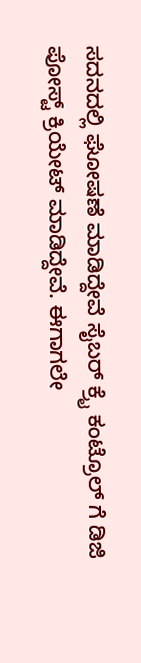ಸದನದಲ್ಲಿ ಘೋಷಣೆ ಮಾಡಿದ್ದೇವೆ ಸೈಬರ್ ಕ್ರೈ ಕಂಟ್ರೊಲ್ ಗೆ ಡಿಜಿ ಪೋಸ್ಟ್ ಕ್ರಿಯೇಟ್ ಮಾಡಿದ್ದೇವೆ. ಈಗಾಗಲೇ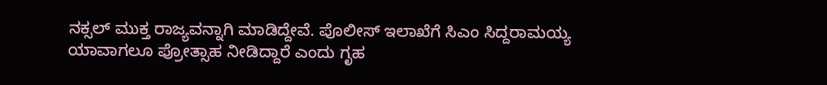ನಕ್ಸಲ್ ಮುಕ್ತ ರಾಜ್ಯವನ್ನಾಗಿ ಮಾಡಿದ್ದೇವೆ. ಪೊಲೀಸ್ ಇಲಾಖೆಗೆ ಸಿಎಂ ಸಿದ್ದರಾಮಯ್ಯ ಯಾವಾಗಲೂ ಪ್ರೋತ್ಸಾಹ ನೀಡಿದ್ದಾರೆ ಎಂದು ಗೃಹ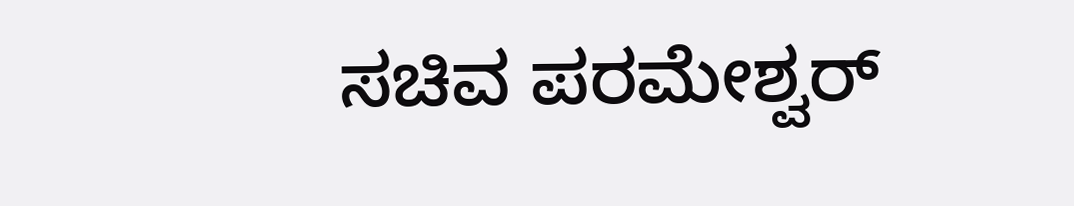ಸಚಿವ ಪರಮೇಶ್ವರ್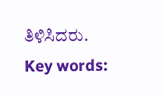ತಿಳಿಸಿದರು.
Key words: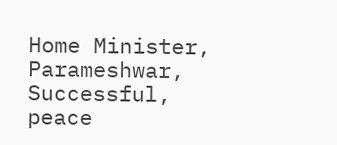Home Minister, Parameshwar, Successful, peace